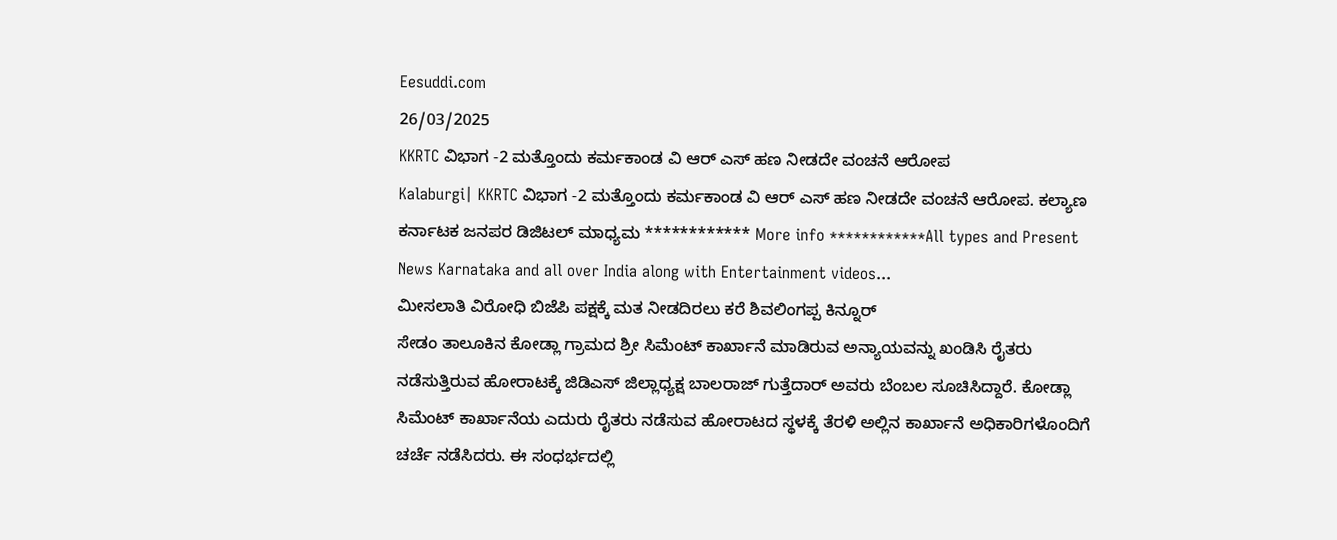Eesuddi.com
26/03/2025
KKRTC ವಿಭಾಗ -2 ಮತ್ತೊಂದು ಕರ್ಮಕಾಂಡ ವಿ ಆರ್ ಎಸ್ ಹಣ ನೀಡದೇ ವಂಚನೆ ಆರೋಪ
Kalaburgi| KKRTC ವಿಭಾಗ -2 ಮತ್ತೊಂದು ಕರ್ಮಕಾಂಡ ವಿ ಆರ್ ಎಸ್ ಹಣ ನೀಡದೇ ವಂಚನೆ ಆರೋಪ. ಕಲ್ಯಾಣ ಕರ್ನಾಟಕ ಜನಪರ ಡಿಜಿಟಲ್ ಮಾಧ್ಯಮ ************ More info ************All types and Present News Karnataka and all over India along with Entertainment videos...
ಮೀಸಲಾತಿ ವಿರೋಧಿ ಬಿಜೆಪಿ ಪಕ್ಷಕ್ಕೆ ಮತ ನೀಡದಿರಲು ಕರೆ ಶಿವಲಿಂಗಪ್ಪ ಕಿನ್ನೂರ್
ಸೇಡಂ ತಾಲೂಕಿನ ಕೋಡ್ಲಾ ಗ್ರಾಮದ ಶ್ರೀ ಸಿಮೆಂಟ್ ಕಾರ್ಖಾನೆ ಮಾಡಿರುವ ಅನ್ಯಾಯವನ್ನು ಖಂಡಿಸಿ ರೈತರು ನಡೆಸುತ್ತಿರುವ ಹೋರಾಟಕ್ಕೆ ಜಿಡಿಎಸ್ ಜಿಲ್ಲಾಧ್ಯಕ್ಷ ಬಾಲರಾಜ್ ಗುತ್ತೆದಾರ್ ಅವರು ಬೆಂಬಲ ಸೂಚಿಸಿದ್ದಾರೆ. ಕೋಡ್ಲಾ ಸಿಮೆಂಟ್ ಕಾರ್ಖಾನೆಯ ಎದುರು ರೈತರು ನಡೆಸುವ ಹೋರಾಟದ ಸ್ಥಳಕ್ಕೆ ತೆರಳಿ ಅಲ್ಲಿನ ಕಾರ್ಖಾನೆ ಅಧಿಕಾರಿಗಳೊಂದಿಗೆ ಚರ್ಚೆ ನಡೆಸಿದರು. ಈ ಸಂಧರ್ಭದಲ್ಲಿ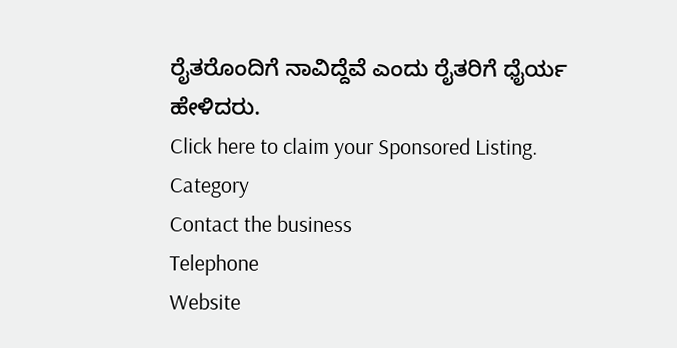ರೈತರೊಂದಿಗೆ ನಾವಿದ್ದೆವೆ ಎಂದು ರೈತರಿಗೆ ಧೈರ್ಯ ಹೇಳಿದರು.
Click here to claim your Sponsored Listing.
Category
Contact the business
Telephone
Website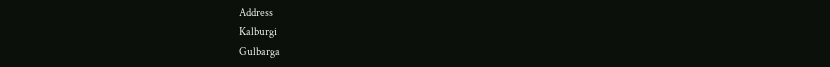Address
Kalburgi
Gulbarga